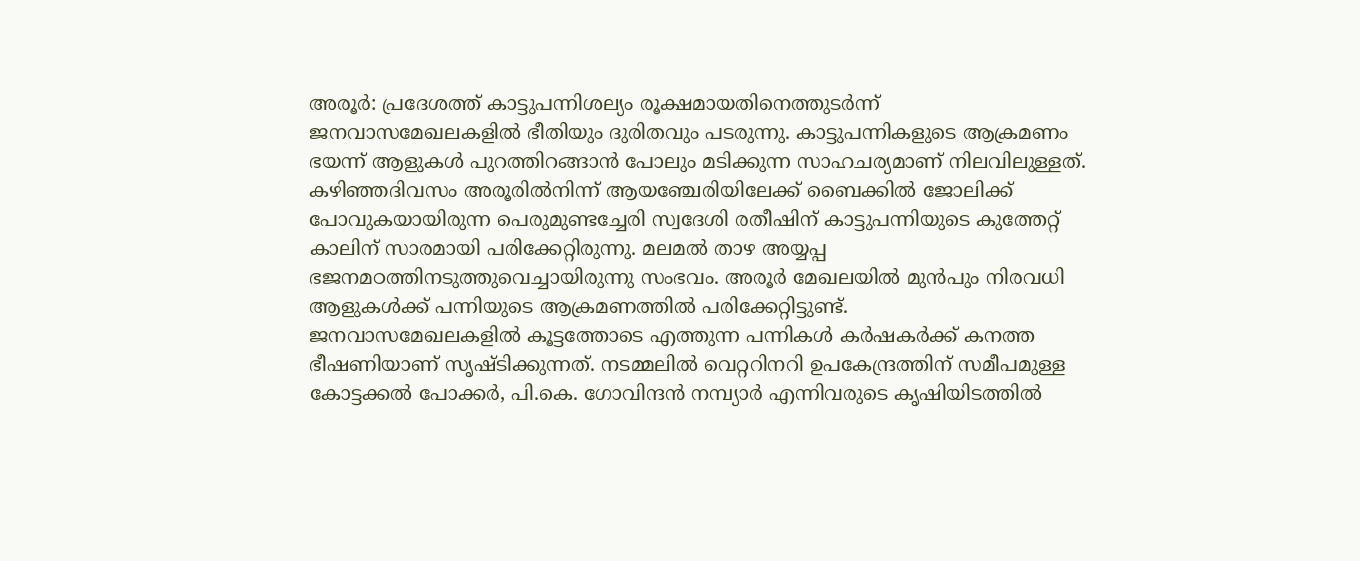അരൂർ: പ്രദേശത്ത് കാട്ടുപന്നിശല്യം രൂക്ഷമായതിനെത്തുടർന്ന് ജനവാസമേഖലകളിൽ ഭീതിയും ദുരിതവും പടരുന്നു. കാട്ടുപന്നികളുടെ ആക്രമണം ഭയന്ന് ആളുകൾ പുറത്തിറങ്ങാൻ പോലും മടിക്കുന്ന സാഹചര്യമാണ് നിലവിലുള്ളത്. കഴിഞ്ഞദിവസം അരൂരിൽനിന്ന് ആയഞ്ചേരിയിലേക്ക് ബൈക്കിൽ ജോലിക്ക് പോവുകയായിരുന്ന പെരുമുണ്ടച്ചേരി സ്വദേശി രതീഷിന് കാട്ടുപന്നിയുടെ കുത്തേറ്റ് കാലിന് സാരമായി പരിക്കേറ്റിരുന്നു. മലമൽ താഴ അയ്യപ്പ ഭജനമഠത്തിനടുത്തുവെച്ചായിരുന്നു സംഭവം. അരൂർ മേഖലയിൽ മുൻപും നിരവധി ആളുകൾക്ക് പന്നിയുടെ ആക്രമണത്തിൽ പരിക്കേറ്റിട്ടുണ്ട്.
ജനവാസമേഖലകളിൽ കൂട്ടത്തോടെ എത്തുന്ന പന്നികൾ കർഷകർക്ക് കനത്ത ഭീഷണിയാണ് സൃഷ്ടിക്കുന്നത്. നടമ്മലിൽ വെറ്ററിനറി ഉപകേന്ദ്രത്തിന് സമീപമുള്ള കോട്ടക്കൽ പോക്കർ, പി.കെ. ഗോവിന്ദൻ നമ്പ്യാർ എന്നിവരുടെ കൃഷിയിടത്തിൽ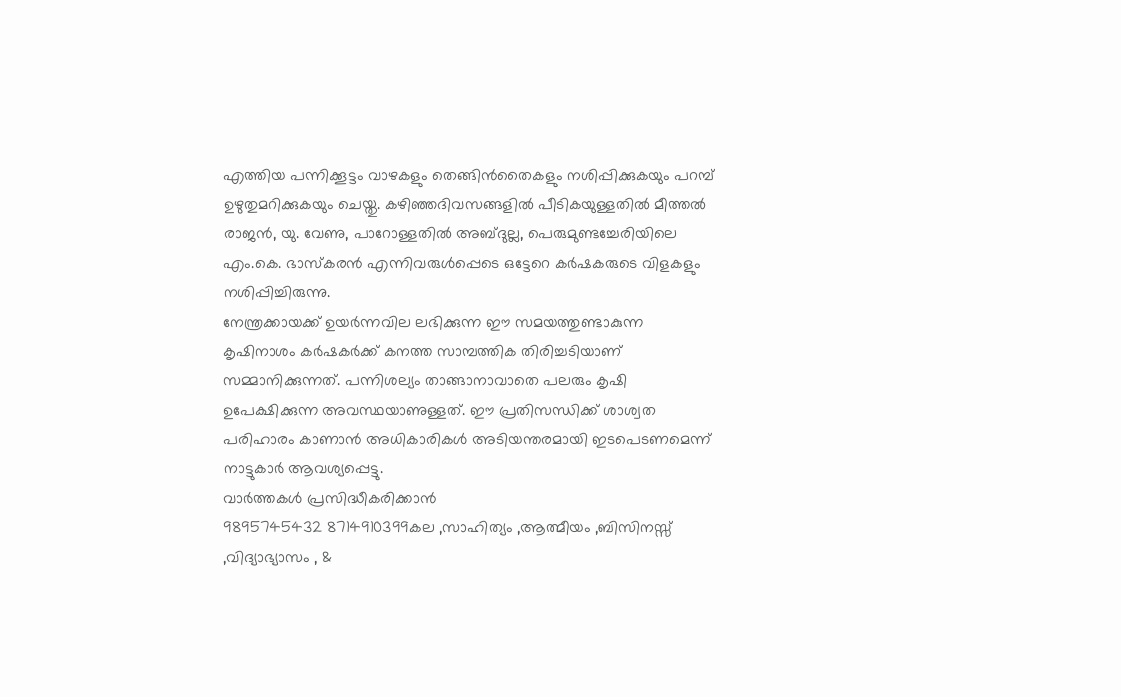എത്തിയ പന്നിക്കൂട്ടം വാഴകളും തെങ്ങിൻതൈകളും നശിപ്പിക്കുകയും പറമ്പ് ഉഴുതുമറിക്കുകയും ചെയ്തു. കഴിഞ്ഞദിവസങ്ങളിൽ പീടികയുള്ളതിൽ മീത്തൽ രാജൻ, യു. വേണു, പാറോള്ളതിൽ അബ്ദുല്ല, പെരുമുണ്ടച്ചേരിയിലെ എം.കെ. ഭാസ്കരൻ എന്നിവരുൾപ്പെടെ ഒട്ടേറെ കർഷകരുടെ വിളകളും നശിപ്പിച്ചിരുന്നു.
നേന്ത്രക്കായക്ക് ഉയർന്നവില ലഭിക്കുന്ന ഈ സമയത്തുണ്ടാകുന്ന കൃഷിനാശം കർഷകർക്ക് കനത്ത സാമ്പത്തിക തിരിച്ചടിയാണ് സമ്മാനിക്കുന്നത്. പന്നിശല്യം താങ്ങാനാവാതെ പലരും കൃഷി ഉപേക്ഷിക്കുന്ന അവസ്ഥയാണുള്ളത്. ഈ പ്രതിസന്ധിക്ക് ശാശ്വത പരിഹാരം കാണാൻ അധികാരികൾ അടിയന്തരമായി ഇടപെടണമെന്ന് നാട്ടുകാർ ആവശ്യപ്പെട്ടു.
വാർത്തകൾ പ്രസിദ്ധീകരിക്കാൻ
9895745432 8714910399കല ,സാഹിത്യം ,ആത്മീയം ,ബിസിനസ്സ് ,വിദ്യാഭ്യാസം , &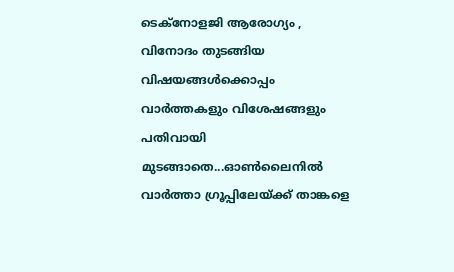ടെക്നോളജി ആരോഗ്യം , വിനോദം തുടങ്ങിയ വിഷയങ്ങൾക്കൊപ്പം വാർത്തകളും വിശേഷങ്ങളും പതിവായി മുടങ്ങാതെ...ഓൺലൈനിൽ വാർത്താ ഗ്രൂപ്പിലേയ്ക്ക് താങ്കളെ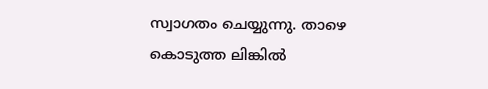സ്വാഗതം ചെയ്യുന്നു. താഴെ കൊടുത്ത ലിങ്കിൽ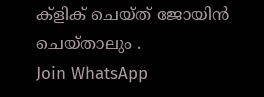ക്ളിക് ചെയ്ത് ജോയിൻ ചെയ്താലും .
Join WhatsApp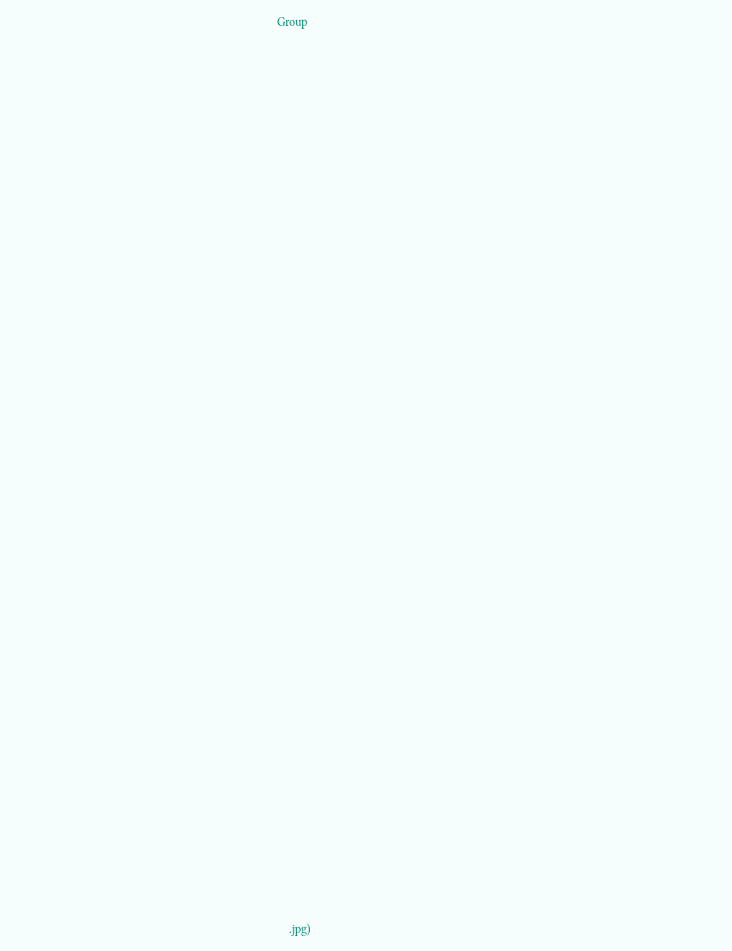Group























































.jpg)